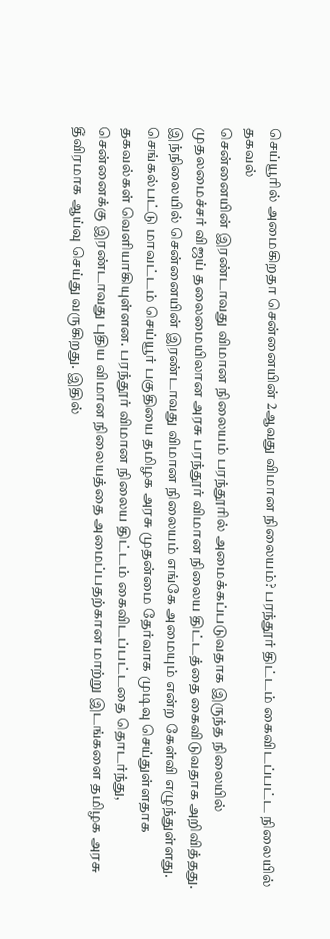செய்யூரில் அமைகிறதா சென்னையின் 2ஆவது விமான நிலையம்? பரந்தூர் திட்டம் கைவிடப்பட்ட நிலையில் தகவல்
சென்னையின் இரண்டாவது விமான நிலையம் பரந்தூரில் அமைக்கப்படுவதாக இருந்த நிலையில் முதலமைச்சர் விஜய் தலைமையிலான அரசு பரந்தூர் விமான நிலைய திட்டத்தை கைவிடுவதாக அறிவித்தது. இந்நிலையில் சென்னையின் இரண்டாவது விமான நிலையம் எங்கே அமையும் என்ற கேள்வி எழுந்துள்ளது.
செங்கல்பட்டு மாவட்டம் செய்யூர் பகுதியை தமிழக அரசு முதன்மை தேர்வாக முடிவு செய்துள்ளதாக தகவல்கள் வெளியாகியுள்ளன. பரந்தூர் விமான நிலைய திட்டம் கைவிடப்பட்டதை தொடர்ந்து, சென்னைக்கு இரண்டாவது புதிய விமான நிலையத்தை அமைப்பதற்கான மாற்று இடங்களை தமிழக அரசு தீவிரமாக ஆய்வு செய்து வருகிறது. இதில்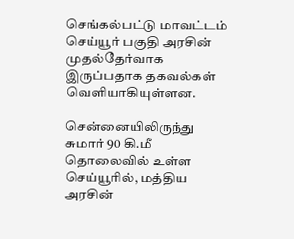செங்கல்பட்டு மாவட்டம் செய்யூர் பகுதி அரசின் முதல்தேர்வாக இருப்பதாக தகவல்கள் வெளியாகியுள்ளன.

சென்னையிலிருந்து சுமார் 90 கி.மீ தொலைவில் உள்ள செய்யூரில், மத்திய அரசின்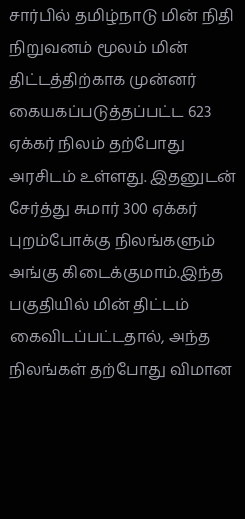சார்பில் தமிழ்நாடு மின் நிதி நிறுவனம் மூலம் மின் திட்டத்திற்காக முன்னர் கையகப்படுத்தப்பட்ட 623 ஏக்கர் நிலம் தற்போது அரசிடம் உள்ளது. இதனுடன் சேர்த்து சுமார் 300 ஏக்கர் புறம்போக்கு நிலங்களும் அங்கு கிடைக்குமாம்.இந்த பகுதியில் மின் திட்டம் கைவிடப்பட்டதால், அந்த நிலங்கள் தற்போது விமான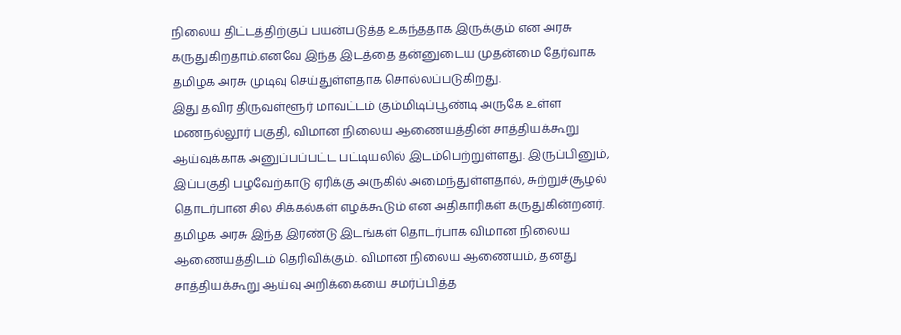நிலைய திட்டத்திற்குப் பயன்படுத்த உகந்ததாக இருக்கும் என அரசு கருதுகிறதாம்.எனவே இந்த இடத்தை தன்னுடைய முதன்மை தேர்வாக தமிழக அரசு முடிவு செய்துள்ளதாக சொல்லப்படுகிறது.
இது தவிர திருவள்ளூர் மாவட்டம் கும்மிடிப்பூண்டி அருகே உள்ள மணநல்லூர் பகுதி, விமான நிலைய ஆணையத்தின் சாத்தியக்கூறு ஆய்வுக்காக அனுப்பப்பட்ட பட்டியலில் இடம்பெற்றுள்ளது. இருப்பினும், இப்பகுதி பழவேற்காடு ஏரிக்கு அருகில் அமைந்துள்ளதால், சுற்றுச்சூழல் தொடர்பான சில சிக்கல்கள் எழக்கூடும் என அதிகாரிகள் கருதுகின்றனர்.
தமிழக அரசு இந்த இரண்டு இடங்கள் தொடர்பாக விமான நிலைய ஆணையத்திடம் தெரிவிக்கும். விமான நிலைய ஆணையம், தனது சாத்தியக்கூறு ஆய்வு அறிக்கையை சமர்ப்பித்த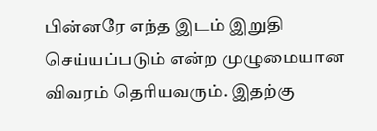பின்னரே எந்த இடம் இறுதி செய்யப்படும் என்ற முழுமையான விவரம் தெரியவரும். இதற்கு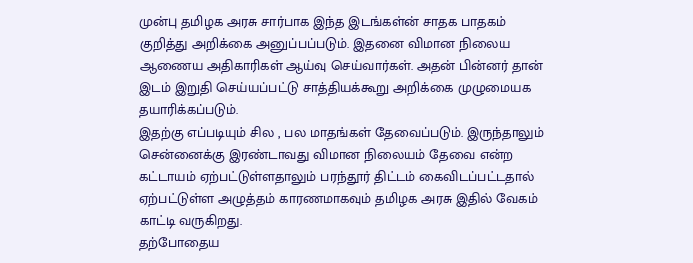முன்பு தமிழக அரசு சார்பாக இந்த இடங்கள்ன் சாதக பாதகம் குறித்து அறிக்கை அனுப்பப்படும். இதனை விமான நிலைய ஆணைய அதிகாரிகள் ஆய்வு செய்வார்கள். அதன் பின்னர் தான் இடம் இறுதி செய்யப்பட்டு சாத்தியக்கூறு அறிக்கை முழுமையக தயாரிக்கப்படும்.
இதற்கு எப்படியும் சில , பல மாதங்கள் தேவைப்படும். இருந்தாலும் சென்னைக்கு இரண்டாவது விமான நிலையம் தேவை என்ற கட்டாயம் ஏற்பட்டுள்ளதாலும் பரந்தூர் திட்டம் கைவிடப்பட்டதால் ஏற்பட்டுள்ள அழுத்தம் காரணமாகவும் தமிழக அரசு இதில் வேகம் காட்டி வருகிறது.
தற்போதைய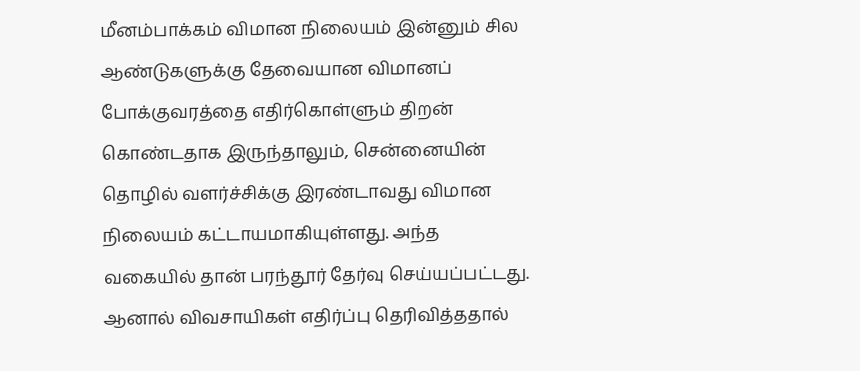மீனம்பாக்கம் விமான நிலையம் இன்னும் சில ஆண்டுகளுக்கு தேவையான விமானப் போக்குவரத்தை எதிர்கொள்ளும் திறன் கொண்டதாக இருந்தாலும், சென்னையின் தொழில் வளர்ச்சிக்கு இரண்டாவது விமான நிலையம் கட்டாயமாகியுள்ளது. அந்த வகையில் தான் பரந்தூர் தேர்வு செய்யப்பட்டது. ஆனால் விவசாயிகள் எதிர்ப்பு தெரிவித்ததால்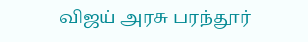விஜய் அரசு பரந்தூர்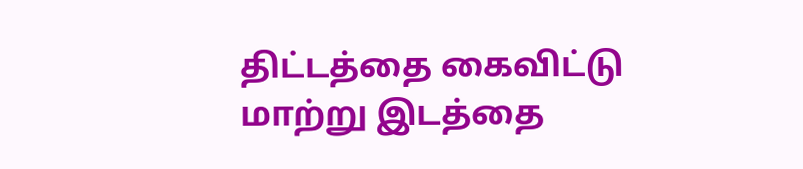திட்டத்தை கைவிட்டு மாற்று இடத்தை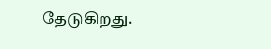தேடுகிறது.